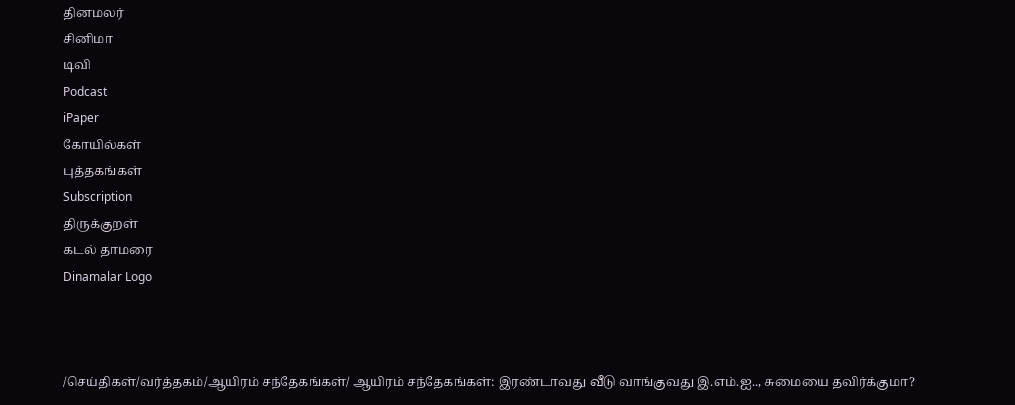தினமலர்
சினிமா
டிவி
Podcast
iPaper
கோயில்கள்
புத்தகங்கள்
Subscription
திருக்குறள்
கடல் தாமரை
Dinamalar Logo



/செய்திகள்/வர்த்தகம்/ஆயிரம் சந்தேகங்கள்/ ஆயிரம் சந்தேகங்கள்: இரண்டாவது வீடு வாங்குவது இ.எம்.ஐ.., சுமையை தவிர்க்குமா?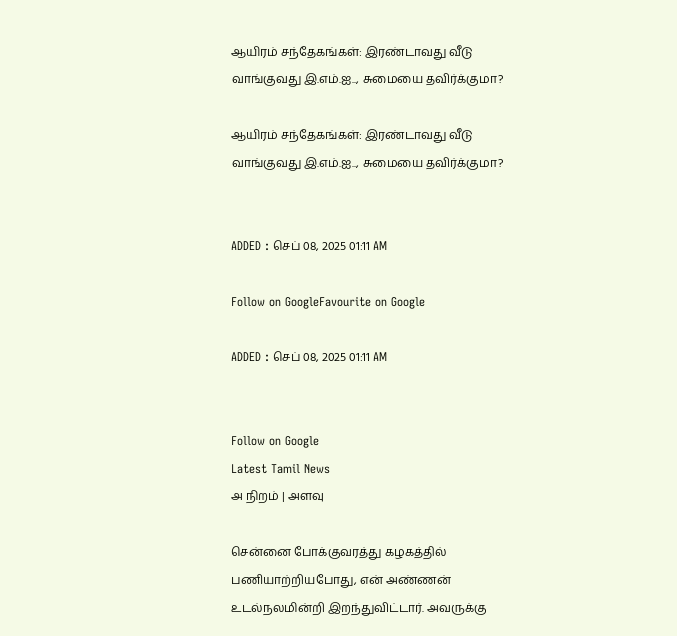ஆயிரம் சந்தேகங்கள்: இரண்டாவது வீடு வாங்குவது இ.எம்.ஐ.., சுமையை தவிர்க்குமா?

ஆயிரம் சந்தேகங்கள்: இரண்டாவது வீடு வாங்குவது இ.எம்.ஐ.., சுமையை தவிர்க்குமா?


ADDED : செப் 08, 2025 01:11 AM

Follow on GoogleFavourite on Google

ADDED : செப் 08, 2025 01:11 AM


Follow on Google
Latest Tamil News
அ நிறம் | அளவு

சென்னை போக்குவரத்து கழகத்தில் பணியாற்றியபோது, என் அண்ணன் உடல்நலமின்றி இறந்துவிட்டார். அவருக்கு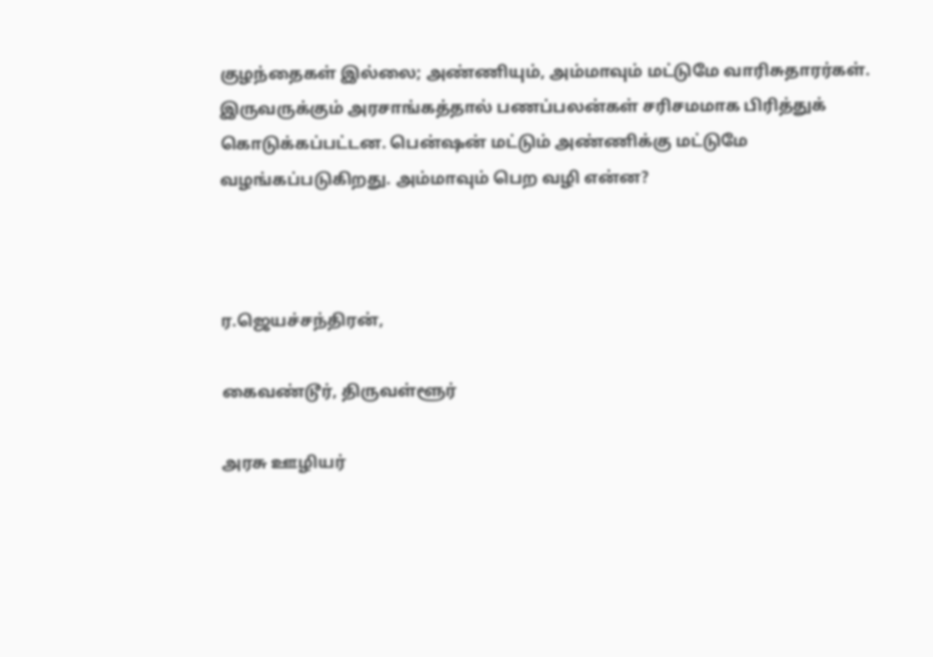குழந்தைகள் இல்லை; அண்ணியும், அம்மாவும் மட்டுமே வாரிசுதாரர்கள். இருவருக்கும் அரசாங்கத்தால் பணப்பலன்கள் சரிசமமாக பிரித்துக் கொடுக்கப்பட்டன. பென்ஷன் மட்டும் அண்ணிக்கு மட்டுமே வழங்கப்படுகிறது. அம்மாவும் பெற வழி என்ன?



ர.ஜெயச்சந்திரன்,

கைவண்டூர், திருவள்ளூர்

அரசு ஊழியர்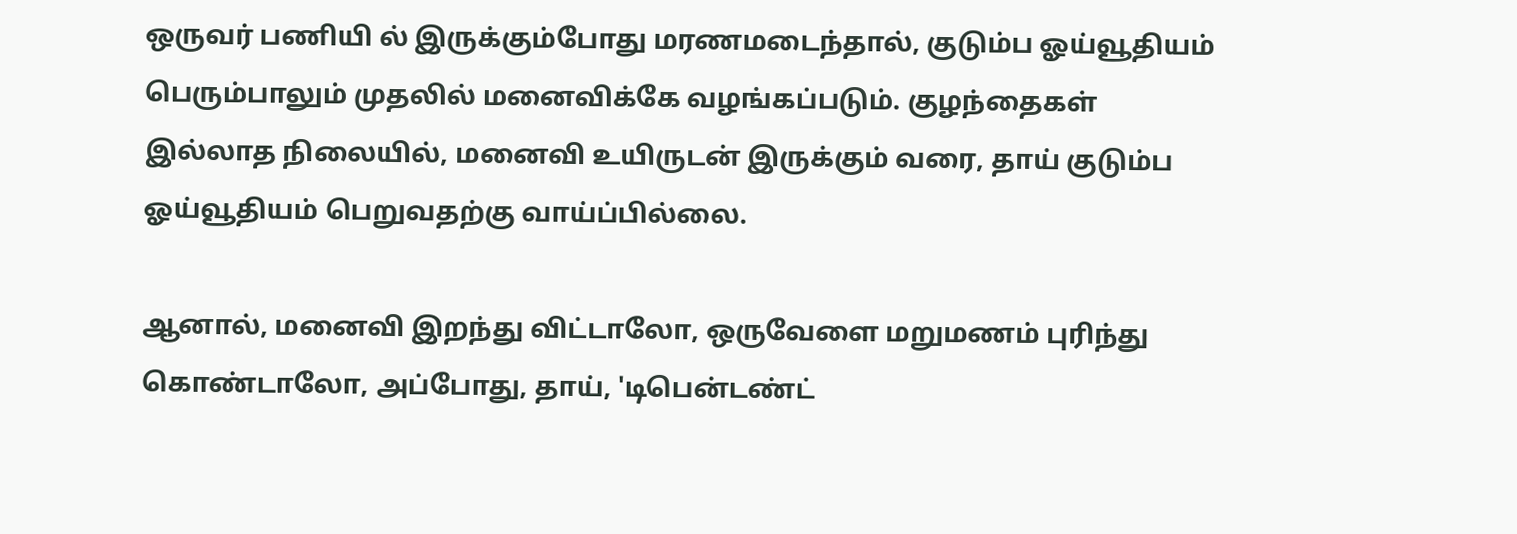ஒருவர் பணியி ல் இருக்கும்போது மரணமடைந்தால், குடும்ப ஓய்வூதியம் பெரும்பாலும் முதலில் மனைவிக்கே வழங்கப்படும். குழந்தைகள் இல்லாத நிலையில், மனைவி உயிருடன் இருக்கும் வரை, தாய் குடும்ப ஓய்வூதியம் பெறுவதற்கு வாய்ப்பில்லை.

ஆனால், மனைவி இறந்து விட்டாலோ, ஒருவேளை மறுமணம் புரிந்து கொண்டாலோ, அப்போது, தாய், 'டிபென்டண்ட்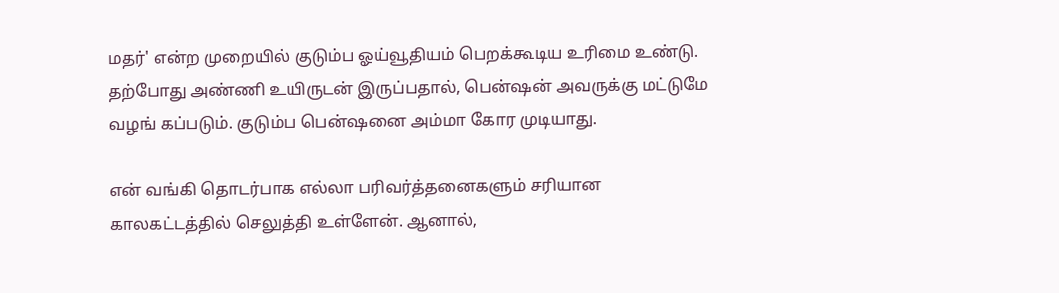மதர்' என்ற முறையில் குடும்ப ஓய்வூதியம் பெறக்கூடிய உரிமை உண்டு. தற்போது அண்ணி உயிருடன் இருப்பதால், பென்ஷன் அவருக்கு மட்டுமே வழங் கப்படும். குடும்ப பென்ஷனை அம்மா கோர முடியாது.

என் வங்கி தொடர்பாக எல்லா பரிவர்த்தனைகளும் சரியான காலகட்டத்தில் செலுத்தி உள்ளேன். ஆனால்,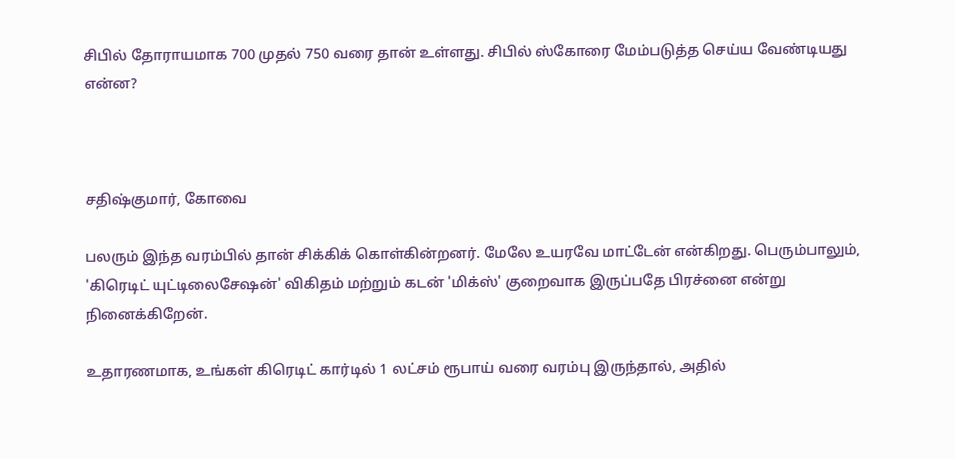சிபில் தோராயமாக 700 முதல் 750 வரை தான் உள்ளது. சிபில் ஸ்கோரை மேம்படுத்த செய்ய வேண்டியது என்ன?



சதிஷ்குமார், கோவை

பலரும் இந்த வரம்பில் தான் சிக்கிக் கொள்கின்றனர். மேலே உயரவே மாட்டேன் என்கிறது. பெரும்பாலும், 'கிரெடிட் யுட்டிலைசேஷன்' விகிதம் மற்றும் கடன் 'மிக்ஸ்' குறைவாக இருப்பதே பிரச்னை என்று நினைக்கிறேன்.

உதாரணமாக, உங்கள் கிரெடிட் கார்டில் 1 லட்சம் ரூபாய் வரை வரம்பு இருந்தால், அதில்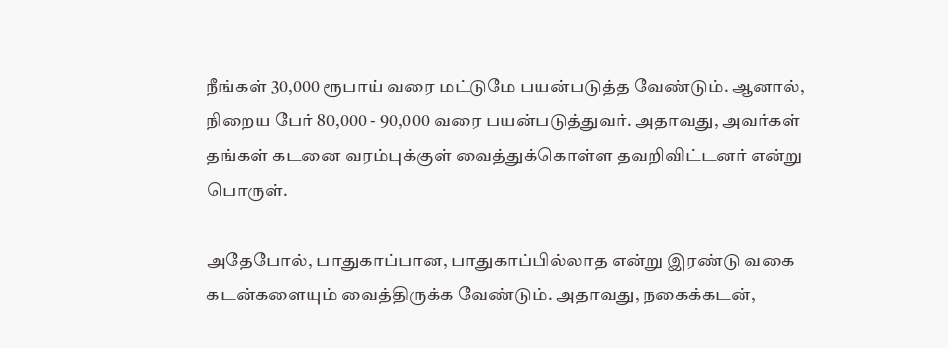நீங்கள் 30,000 ரூபாய் வரை மட்டுமே பயன்படுத்த வேண்டும். ஆனால், நிறைய பேர் 80,000 - 90,000 வரை பயன்படுத்துவர். அதாவது, அவர்கள் தங்கள் கடனை வரம்புக்குள் வைத்துக்கொள்ள தவறிவிட்டனர் என்று பொருள்.

அதேபோல், பாதுகாப்பான, பாதுகாப்பில்லாத என்று இரண்டு வகை கடன்களையும் வைத்திருக்க வேண்டும். அதாவது, நகைக்கடன்,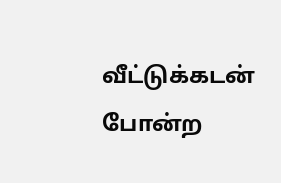வீட்டுக்கடன் போன்ற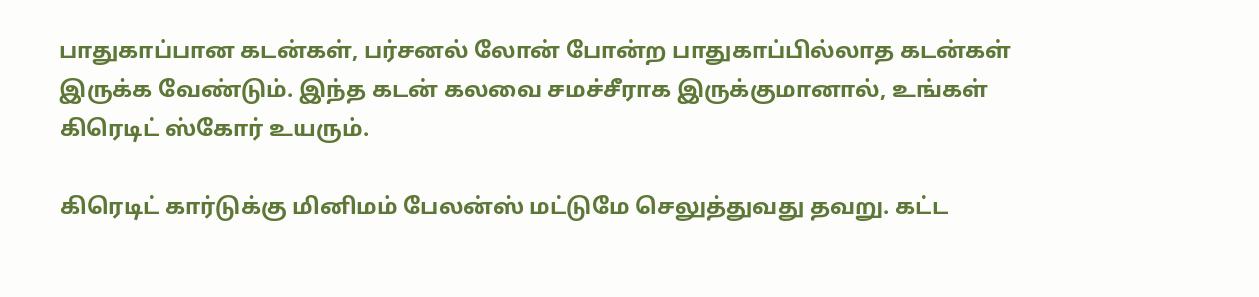பாதுகாப்பான கடன்கள், பர்சனல் லோன் போன்ற பாதுகாப்பில்லாத கடன்கள் இருக்க வேண்டும். இந்த கடன் கலவை சமச்சீராக இருக்குமானால், உங்கள் கிரெடிட் ஸ்கோர் உயரும்.

கிரெடிட் கார்டுக்கு மினிமம் பேலன்ஸ் மட்டுமே செலுத்துவது தவறு. கட்ட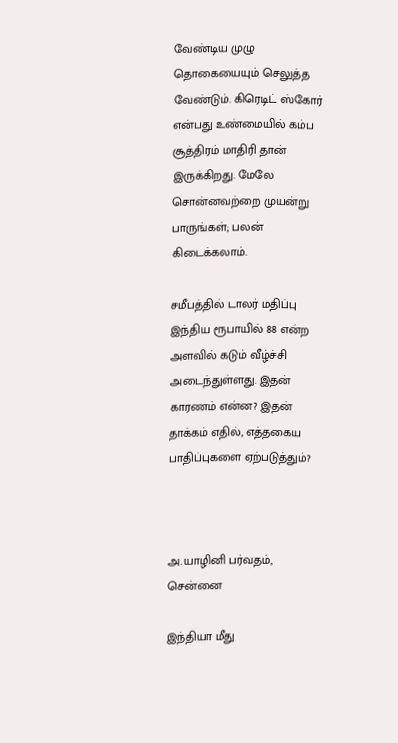வேண்டிய முழு தொகையையும் செலுத்த வேண்டும். கிரெடிட் ஸ்கோர் என்பது உண்மையில் கம்ப சூத்திரம் மாதிரி தான் இருக்கிறது. மேலே சொன்னவற்றை முயன்று பாருங்கள்; பலன் கிடைக்கலாம்.

சமீபத்தில் டாலர் மதிப்பு இந்திய ரூபாயில் 88 என்ற அளவில் கடும் வீழ்ச்சி அடைந்துள்ளது. இதன் காரணம் என்ன? இதன் தாக்கம் எதில், எத்தகைய பாதிப்புகளை ஏற்படுத்தும்?



அ.யாழினி பர்வதம், சென்னை

இந்தியா மீது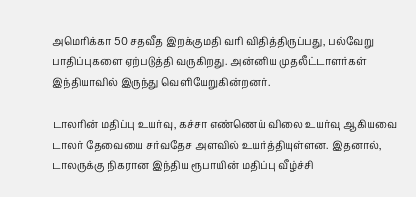அமெரிக்கா 50 சதவீத இறக்குமதி வரி விதித்திருப்பது, பல்வேறு பாதிப்புகளை ஏற்படுத்தி வருகிறது. அன்னிய முதலீட்டாளர்கள் இந்தியாவில் இருந்து வெளியேறுகின்றனர்.

டாலரின் மதிப்பு உயர்வு, கச்சா எண்ணெய் விலை உயர்வு ஆகியவை டாலர் தேவையை சர்வதேச அளவில் உயர்த்தியுள்ளன. இதனால், டாலருக்கு நிகரான இந்திய ரூபாயின் மதிப்பு வீழ்ச்சி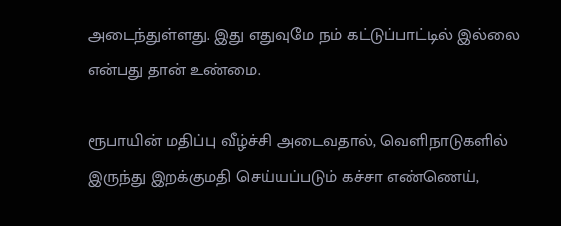அடைந்துள்ளது. இது எதுவுமே நம் கட்டுப்பாட்டில் இல்லை என்பது தான் உண்மை.

ரூபாயின் மதிப்பு வீழ்ச்சி அடைவதால், வெளிநாடுகளில் இருந்து இறக்குமதி செய்யப்படும் கச்சா எண்ணெய்,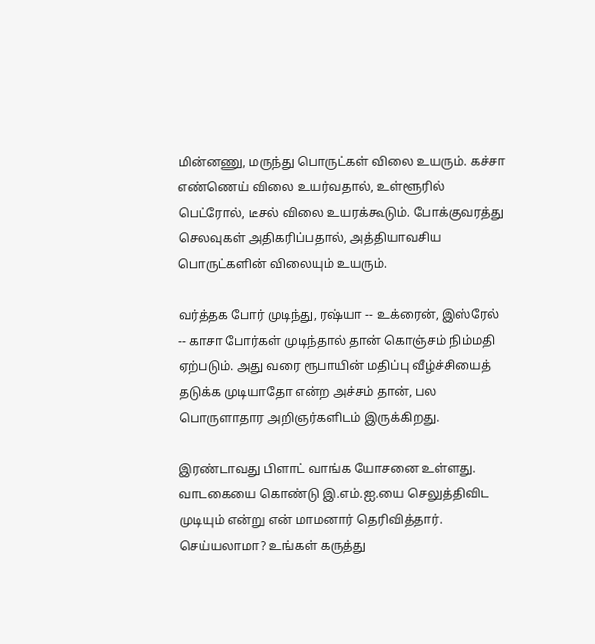மின்னணு, மருந்து பொருட்கள் விலை உயரும். கச்சா எண்ணெய் விலை உயர்வதால், உள்ளூரில் பெட்ரோல், டீசல் விலை உயரக்கூடும். போக்குவரத்து செலவுகள் அதிகரிப்பதால், அத்தியாவசிய பொருட்களின் விலையும் உயரும்.

வர்த்தக போர் முடிந்து, ரஷ்யா -- உக்ரைன், இஸ்ரேல் -- காசா போர்கள் முடிந்தால் தான் கொஞ்சம் நிம்மதி ஏற்படும். அது வரை ரூபாயின் மதிப்பு வீழ்ச்சியைத் தடுக்க முடியாதோ என்ற அச்சம் தான், பல பொருளாதார அறிஞர்களிடம் இருக்கிறது.

இரண்டாவது பிளாட் வாங்க யோசனை உள்ளது. வாடகையை கொண்டு இ.எம்.ஐ.யை செலுத்திவிட முடியும் என்று என் மாமனார் தெரிவித்தார். செய்யலாமா? உங்கள் கருத்து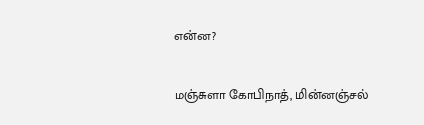என்ன?

மஞ்சுளா கோபிநாத், மின்னஞ்சல்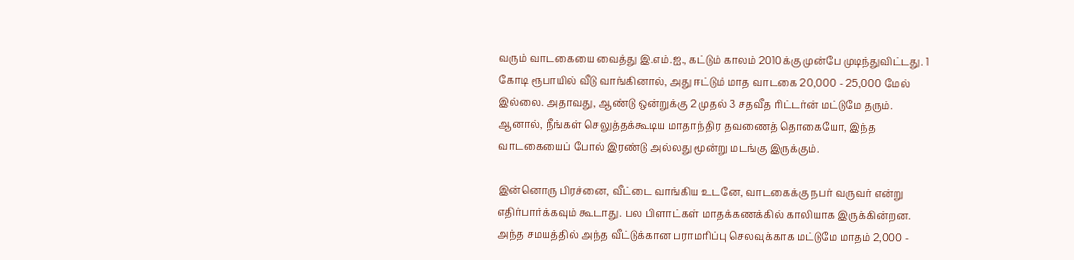வரும் வாடகையை வைத்து இ.எம்.ஐ., கட்டும் காலம் 2010க்கு முன்பே முடிந்துவிட்டது. 1 கோடி ரூபாயில் வீடு வாங்கினால், அது ஈட்டும் மாத வாடகை 20,000 - 25,000 மேல் இல்லை. அதாவது, ஆண்டு ஒன்றுக்கு 2 முதல் 3 சதவீத ரிட்டர்ன் மட்டுமே தரும். ஆனால், நீங்கள் செலுத்தக்கூடிய மாதாந்திர தவணைத் தொகையோ, இந்த வாடகையைப் போல் இரண்டு அல்லது மூன்று மடங்கு இருக்கும்.

இன்னொரு பிரச்னை, வீட்டை வாங்கிய உடனே, வாடகைக்கு நபர் வருவர் என்று எதிர்பார்க்கவும் கூடாது. பல பிளாட்கள் மாதக்கணக்கில் காலியாக இருக்கின்றன. அந்த சமயத்தில் அந்த வீட்டுக்கான பராமரிப்பு செலவுக்காக மட்டுமே மாதம் 2,000 -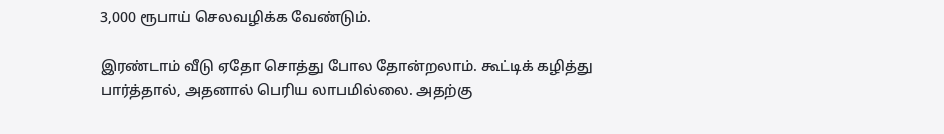3,000 ரூபாய் செலவழிக்க வேண்டும்.

இரண்டாம் வீடு ஏதோ சொத்து போல தோன்றலாம். கூட்டிக் கழித்து பார்த்தால், அதனால் பெரிய லாபமில்லை. அதற்கு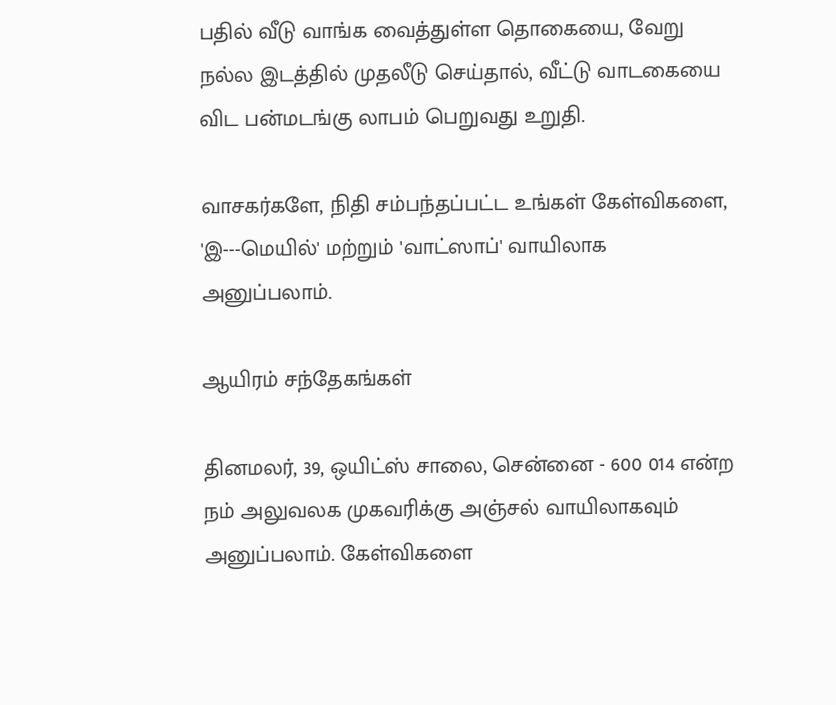பதில் வீடு வாங்க வைத்துள்ள தொகையை, வேறு நல்ல இடத்தில் முதலீடு செய்தால், வீட்டு வாடகையை விட பன்மடங்கு லாபம் பெறுவது உறுதி.

வாசகர்களே, நிதி சம்பந்தப்பட்ட உங்கள் கேள்விகளை, 'இ---மெயில்' மற்றும் 'வாட்ஸாப்' வாயிலாக அனுப்பலாம்.

ஆயிரம் சந்தேகங்கள்

தினமலர், 39, ஒயிட்ஸ் சாலை, சென்னை - 600 014 என்ற நம் அலுவலக முகவரிக்கு அஞ்சல் வாயிலாகவும் அனுப்பலாம். கேள்விகளை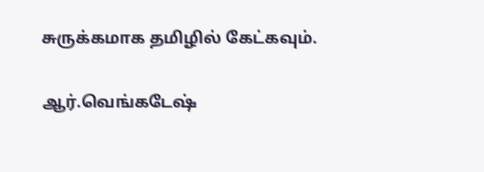சுருக்கமாக தமிழில் கேட்கவும்.

ஆர்.வெங்கடேஷ்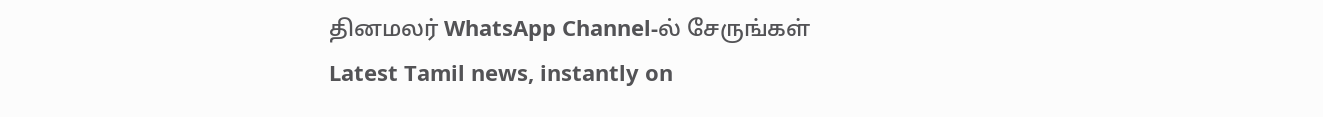தினமலர் WhatsApp Channel-ல் சேருங்கள்
Latest Tamil news, instantly on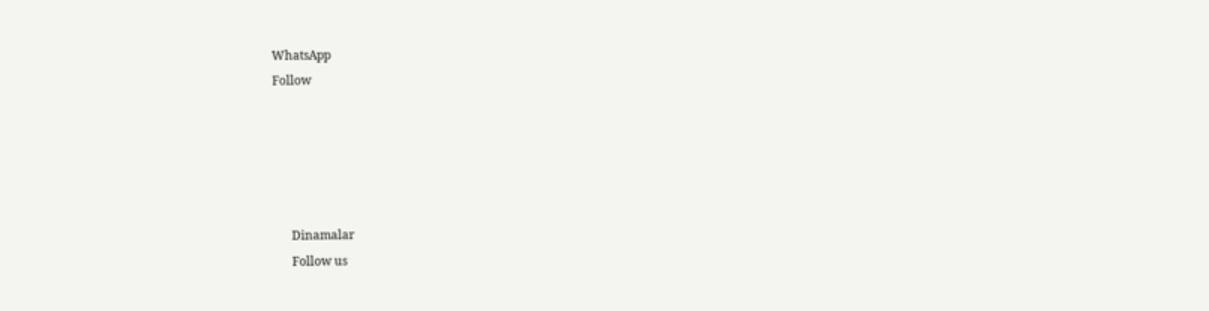WhatsApp
Follow





      Dinamalar
      Follow us